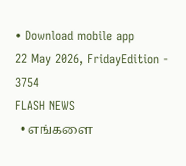• Download mobile app
22 May 2026, FridayEdition - 3754
FLASH NEWS
  • எங்களை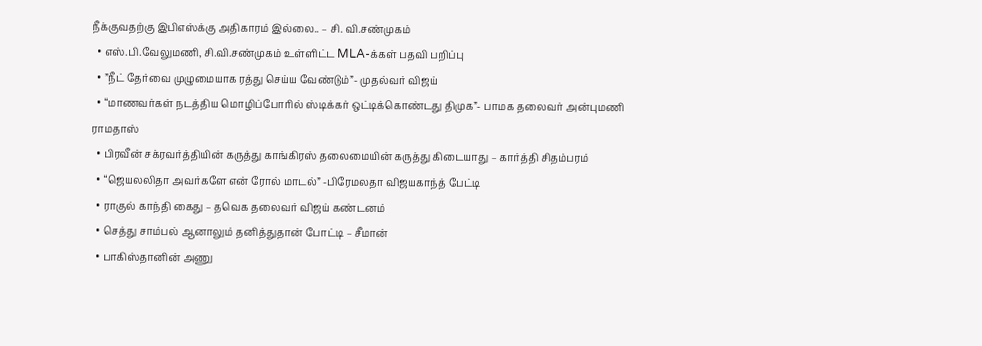நீக்குவதற்கு இபிஎஸ்க்கு அதிகாரம் இல்லை.. – சி. வி.சண்முகம்
  • எஸ்.பி.வேலுமணி, சி.வி.சண்முகம் உள்ளிட்ட MLA-க்கள் பதவி பறிப்பு
  • ”நீட் தேர்வை முழுமையாக ரத்து செய்ய வேண்டும்”- முதல்வர் விஜய்
  • “மாணவர்கள் நடத்திய மொழிப்போரில் ஸ்டிக்கர் ஒட்டிக்கொண்டது திமுக”- பாமக தலைவர் அன்புமணி ராமதாஸ்
  • பிரவீன் சக்ரவர்த்தியின் கருத்து காங்கிரஸ் தலைமையின் கருத்து கிடையாது – கார்த்தி சிதம்பரம்
  • “ஜெயலலிதா அவர்களே என் ரோல் மாடல்” -பிரேமலதா விஜயகாந்த் பேட்டி
  • ராகுல் காந்தி கைது – தவெக தலைவர் விஜய் கண்டனம்
  • செத்து சாம்பல் ஆனாலும் தனித்துதான் போட்டி – சீமான்
  • பாகிஸ்தானின் அணு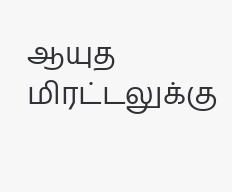ஆயுத மிரட்டலுக்கு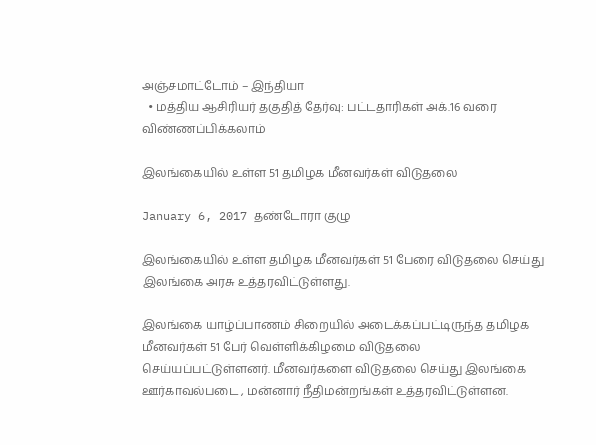அஞ்சமாட்டோம் – இந்தியா
  • மத்திய ஆசிரியர் தகுதித் தேர்வு: பட்டதாரிகள் அக்.16 வரை விண்ணப்பிக்கலாம்

இலங்கையில் உள்ள 51 தமிழக மீனவர்கள் விடுதலை

January 6, 2017 தண்டோரா குழு

இலங்கையில் உள்ள தமிழக மீனவர்கள் 51 பேரை விடுதலை செய்து இலங்கை அரசு உத்தரவிட்டுள்ளது.

இலங்கை யாழ்ப்பாணம் சிறையில் அடைக்கப்பட்டிருந்த தமிழக மீனவர்கள் 51 பேர் வெள்ளிக்கிழமை விடுதலை செய்யப்பட்டுள்ளனர். மீனவர்களை விடுதலை செய்து இலங்கை ஊர்காவல்படை , மன்னார் நீதிமன்றங்கள் உத்தரவிட்டுள்ளன.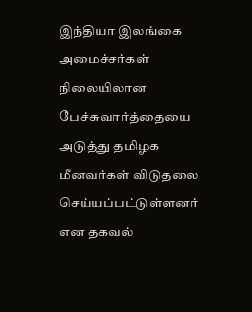இந்தியா இலங்கை அமைச்சர்கள் நிலையிலான பேச்சுவார்த்தையை அடுத்து தமிழக மீனவர்கள் விடுதலை செய்யப்பட்டுள்ளனர் என தகவல்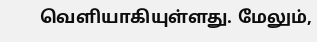வெளியாகியுள்ளது. மேலும்,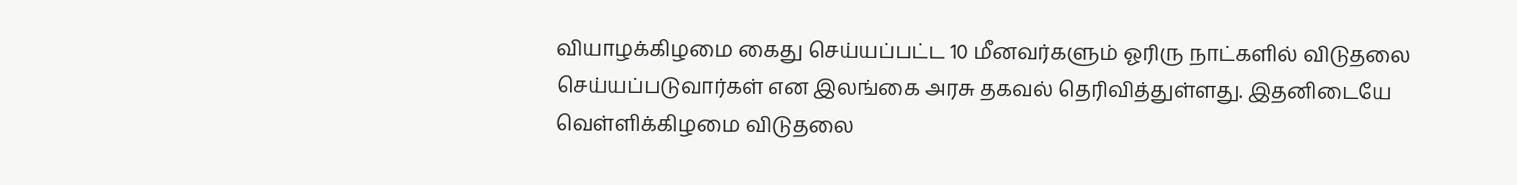வியாழக்கிழமை கைது செய்யப்பட்ட 10 மீனவர்களும் ஓரிரு நாட்களில் விடுதலை செய்யப்படுவார்கள் என இலங்கை அரசு தகவல் தெரிவித்துள்ளது. இதனிடையே வெள்ளிக்கிழமை விடுதலை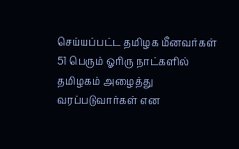செய்யப்பட்ட தமிழக மீனவர்கள் 51 பெரும் ஓரிரு நாட்களில் தமிழகம் அழைத்து வரப்படுவார்கள் என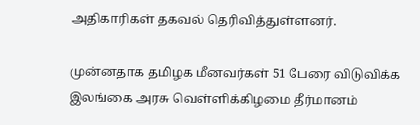அதிகாரிகள் தகவல் தெரிவித்துள்ளனர்.

முன்னதாக தமிழக மீனவர்கள் 51 பேரை விடுவிக்க இலங்கை அரசு வெள்ளிக்கிழமை தீர்மானம்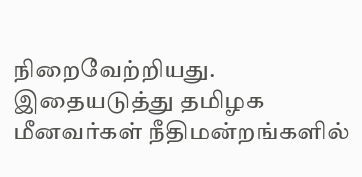நிறைவேற்றியது. இதையடுத்து தமிழக மீனவர்கள் நீதிமன்றங்களில்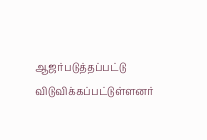ஆஜர்படுத்தப்பட்டு விடுவிக்கப்பட்டுள்ளனர்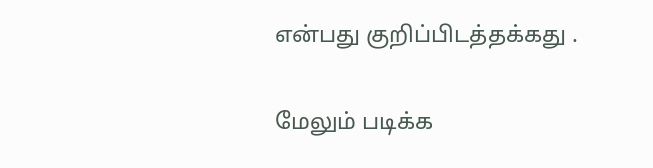என்பது குறிப்பிடத்தக்கது .

மேலும் படிக்க